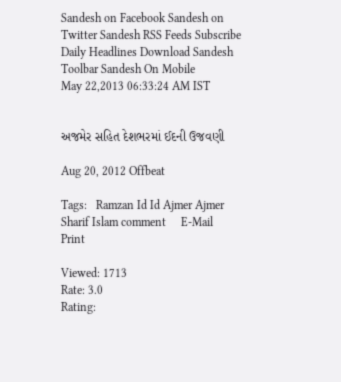Sandesh on Facebook Sandesh on Twitter Sandesh RSS Feeds Subscribe Daily Headlines Download Sandesh Toolbar Sandesh On Mobile
May 22,2013 06:33:24 AM IST


અજમેર સહિત દેશભરમાં ઈદની ઉજવણી

Aug 20, 2012 Offbeat

Tags:   Ramzan Id Id Ajmer Ajmer Sharif Islam comment     E-Mail     Print

Viewed: 1713
Rate: 3.0
Rating: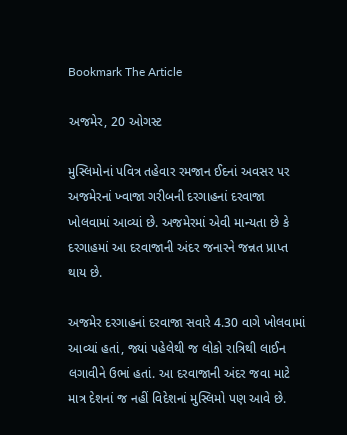Bookmark The Article

અજમેર, 20 ઓગસ્ટ

મુસ્લિમોનાં પવિત્ર તહેવાર રમજાન ઈદનાં અવસર પર અજમેરનાં ખ્વાજા ગરીબની દરગાહનાં દરવાજા ખોલવામાં આવ્યાં છે. અજમેરમાં એવી માન્યતા છે કે દરગાહમાં આ દરવાજાની અંદર જનારને જન્નત પ્રાપ્ત થાય છે.

અજમેર દરગાહનાં દરવાજા સવારે 4.30 વાગે ખોલવામાં આવ્યાં હતાં, જ્યાં પહેલેથી જ લોકો રાત્રિથી લાઈન લગાવીને ઉભાં હતાં. આ દરવાજાની અંદર જવા માટે માત્ર દેશનાં જ નહીં વિદેશનાં મુસ્લિમો પણ આવે છે.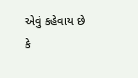એવું કહેવાય છે કે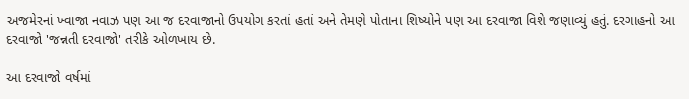અજમેરનાં ખ્વાજા નવાઝ પણ આ જ દરવાજાનો ઉપયોગ કરતાં હતાં અને તેમણે પોતાના શિષ્યોને પણ આ દરવાજા વિશે જણાવ્યું હતું. દરગાહનો આ દરવાજો 'જન્નતી દરવાજો' તરીકે ઓળખાય છે.

આ દરવાજો વર્ષમાં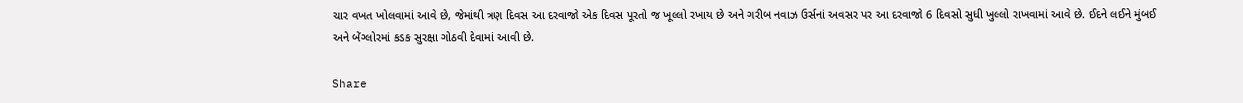ચાર વખત ખોલવામાં આવે છે, જેમાંથી ત્રણ દિવસ આ દરવાજો એક દિવસ પૂરતો જ ખૂલ્લો રખાય છે અને ગરીબ નવાઝ ઉર્સનાં અવસર પર આ દરવાજો 6 દિવસો સુધી ખુલ્લો રાખવામાં આવે છે. ઈદને લઈને મુંબઈ અને બેંગ્લોરમાં કડક સુરક્ષા ગોઠવી દેવામાં આવી છે.

Share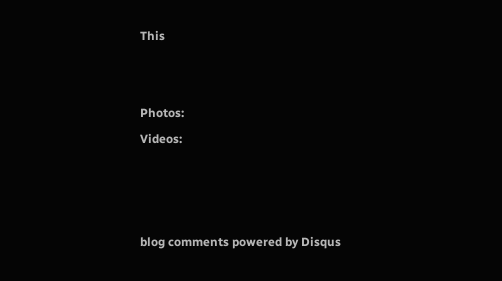This


Photos:
Videos:



blog comments powered by Disqus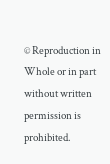© Reproduction in Whole or in part without written permission is prohibited.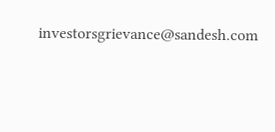investorsgrievance@sandesh.com